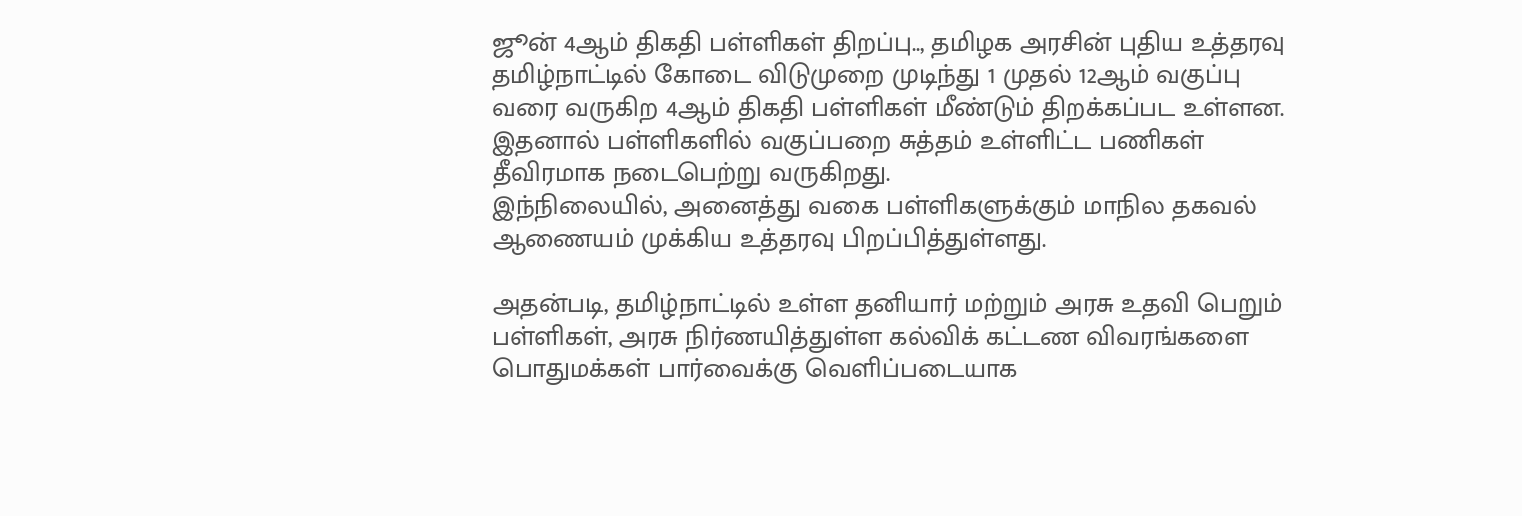ஜூன் 4ஆம் திகதி பள்ளிகள் திறப்பு.., தமிழக அரசின் புதிய உத்தரவு
தமிழ்நாட்டில் கோடை விடுமுறை முடிந்து 1 முதல் 12ஆம் வகுப்பு வரை வருகிற 4ஆம் திகதி பள்ளிகள் மீண்டும் திறக்கப்பட உள்ளன.
இதனால் பள்ளிகளில் வகுப்பறை சுத்தம் உள்ளிட்ட பணிகள் தீவிரமாக நடைபெற்று வருகிறது.
இந்நிலையில், அனைத்து வகை பள்ளிகளுக்கும் மாநில தகவல் ஆணையம் முக்கிய உத்தரவு பிறப்பித்துள்ளது.

அதன்படி, தமிழ்நாட்டில் உள்ள தனியார் மற்றும் அரசு உதவி பெறும் பள்ளிகள், அரசு நிர்ணயித்துள்ள கல்விக் கட்டண விவரங்களை பொதுமக்கள் பார்வைக்கு வெளிப்படையாக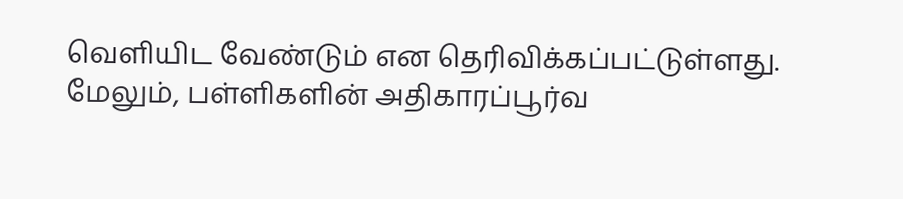வெளியிட வேண்டும் என தெரிவிக்கப்பட்டுள்ளது.
மேலும், பள்ளிகளின் அதிகாரப்பூர்வ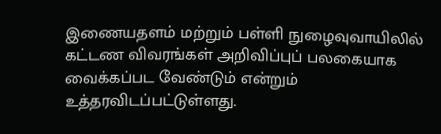இணையதளம் மற்றும் பள்ளி நுழைவுவாயிலில் கட்டண விவரங்கள் அறிவிப்புப் பலகையாக வைக்கப்பட வேண்டும் என்றும் உத்தரவிடப்பட்டுள்ளது.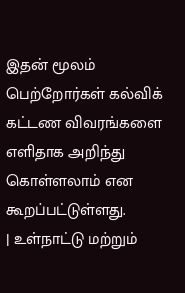இதன் மூலம் பெற்றோர்கள் கல்விக் கட்டண விவரங்களை எளிதாக அறிந்து கொள்ளலாம் என கூறப்பட்டுள்ளது.
| உள்நாட்டு மற்றும்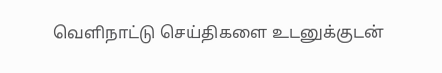வெளிநாட்டு செய்திகளை உடனுக்குடன்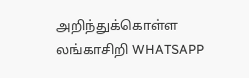அறிந்துக்கொள்ள லங்காசிறி WHATSAPP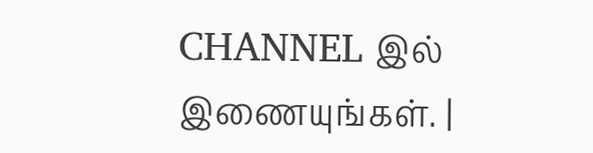CHANNEL இல் இணையுங்கள். |